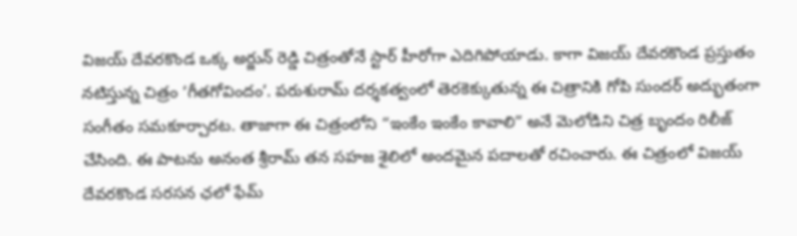విజయ్ దేవరకొండ ఒక్క అర్జున్ రెడ్డి చిత్రంతోనే స్టార్ హీరోగా ఎదిగిపోయాడు. కాగా విజయ్ దేవరకొండ ప్రస్తుతం నటిస్తున్న చిత్రం ‘గీతగోవిందం’. పరుశురామ్ దర్శకత్వంలో తెరకెక్కుతున్న ఈ చిత్రానికి గోపి సుందర్ అద్భుతంగా సంగీతం సమకూర్చారట. తాజాగా ఈ చిత్రంలోని “ఇంకేం ఇంకేం కావాలి” అనే మెలోడిని చిత్ర బృందం రిలీజ్ చేసింది. ఈ పాటను అనంత శ్రీరామ్ తన సహజ శైలిలో అందమైన పదాలతో రచించారు. ఈ చిత్రంలో విజయ్ దేవరకొండ సరసన ఛలో ఫేమ్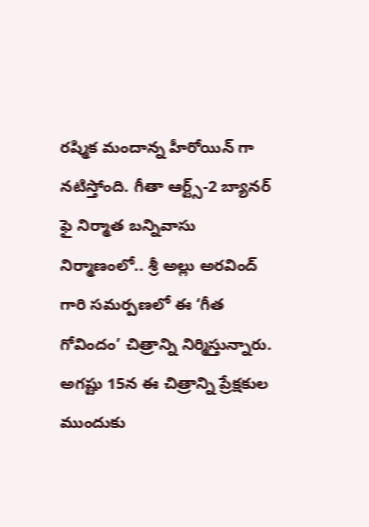రష్మిక మందాన్న హీరోయిన్ గా నటిస్తోంది. గీతా ఆర్ట్స్-2 బ్యానర్ ఫై నిర్మాత బన్నివాసు నిర్మాణంలో.. శ్రీ అల్లు అరవింద్ గారి సమర్పణలో ఈ ‘గీత గోవిందం’ చిత్రాన్ని నిర్మిస్తున్నారు. అగష్టు 15న ఈ చిత్రాన్ని ప్రేక్షకుల ముందుకు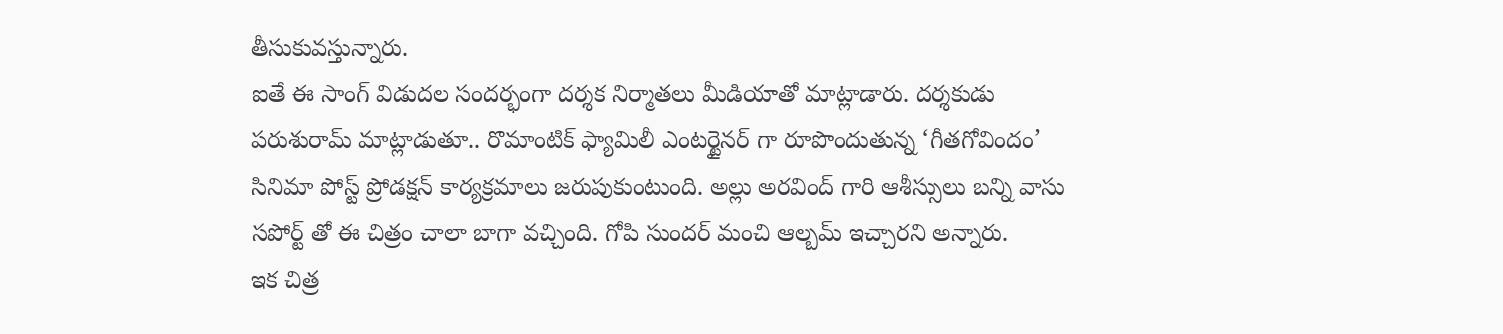తీసుకువస్తున్నారు.
ఐతే ఈ సాంగ్ విడుదల సందర్భంగా దర్శక నిర్మాతలు మీడియాతో మాట్లాడారు. దర్శకుడు పరుశురామ్ మాట్లాడుతూ.. రొమాంటిక్ ఫ్యామిలీ ఎంటర్టైనర్ గా రూపొందుతున్న ‘గీతగోవిందం’ సినిమా పోస్ట్ ప్రోడక్షన్ కార్యక్రమాలు జరుపుకుంటుంది. అల్లు అరవింద్ గారి ఆశీస్సులు బన్ని వాసు సపోర్ట్ తో ఈ చిత్రం చాలా బాగా వచ్చింది. గోపి సుందర్ మంచి ఆల్బమ్ ఇచ్చారని అన్నారు.
ఇక చిత్ర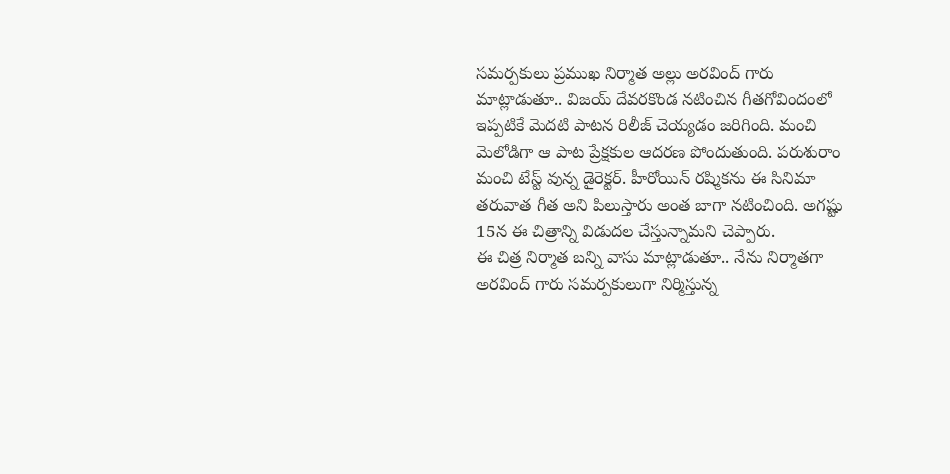సమర్పకులు ప్రముఖ నిర్మాత అల్లు అరవింద్ గారు మాట్లాడుతూ.. విజయ్ దేవరకొండ నటించిన గీతగోవిందంలో ఇప్పటికే మెదటి పాటన రిలీజ్ చెయ్యడం జరిగింది. మంచి మెలోడిగా ఆ పాట ప్రేక్షకుల ఆదరణ పోందుతుంది. పరుశురాం మంచి టేస్ట్ వున్న డైరెక్టర్. హీరోయిన్ రష్మికను ఈ సినిమా తరువాత గీత అని పిలుస్తారు అంత బాగా నటించింది. అగష్టు 15న ఈ చిత్రాన్ని విడుదల చేస్తున్నామని చెప్పారు.
ఈ చిత్ర నిర్మాత బన్ని వాసు మాట్లాడుతూ.. నేను నిర్మాతగా అరవింద్ గారు సమర్పకులుగా నిర్మిస్తున్న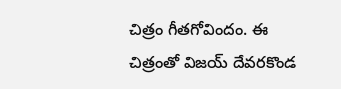చిత్రం గీతగోవిందం. ఈ చిత్రంతో విజయ్ దేవరకొండ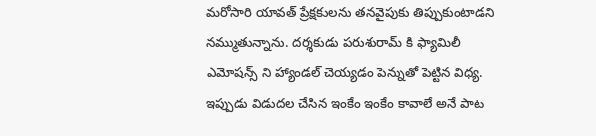మరోసారి యావత్ ప్రేక్షకులను తనవైపుకు తిప్పుకుంటాడని నమ్ముతున్నాను. దర్శకుడు పరుశురామ్ కి ఫ్యామిలీ ఎమోషన్స్ ని హ్యాండల్ చెయ్యడం పెన్నుతో పెట్టిన విధ్య. ఇప్పుడు విడుదల చేసిన ఇంకేం ఇంకేం కావాలే అనే పాట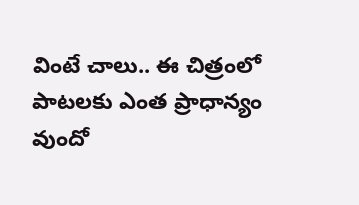వింటే చాలు.. ఈ చిత్రంలో పాటలకు ఎంత ప్రాధాన్యం వుందో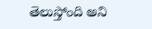తెలుస్తోంది అని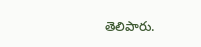తెలిపారు.